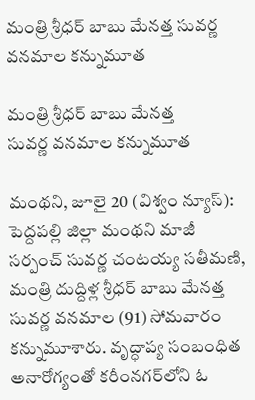మంత్రి శ్రీధర్ బాబు మేనత్త సువర్ణ వనమాల కన్నుమూత

మంత్రి శ్రీధర్ బాబు మేనత్త
సువర్ణ వనమాల కన్నుమూత

మంథని, జూలై 20 (విశ్వం న్యూస్): పెద్దపల్లి జిల్లా మంథని మాజీ సర్పంచ్ సువర్ణ చంటయ్య సతీమణి, మంత్రి దుద్దిళ్ల శ్రీధర్ బాబు మేనత్త సువర్ణ వనమాల (91) సోమవారం కన్నుమూశారు. వృద్ధాప్య సంబంధిత అనారోగ్యంతో కరీంనగర్‌లోని ఓ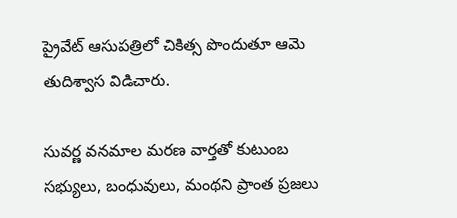ప్రైవేట్ ఆసుపత్రిలో చికిత్స పొందుతూ ఆమె తుదిశ్వాస విడిచారు.

సువర్ణ వనమాల మరణ వార్తతో కుటుంబ సభ్యులు, బంధువులు, మంథని ప్రాంత ప్రజలు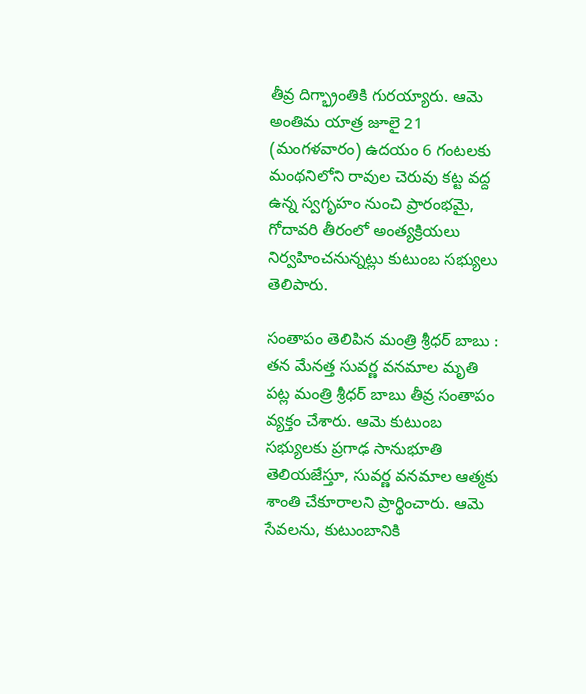తీవ్ర దిగ్భ్రాంతికి గురయ్యారు. ఆమె అంతిమ యాత్ర జూలై 21 (మంగళవారం) ఉదయం 6 గంటలకు మంథనిలోని రావుల చెరువు కట్ట వద్ద ఉన్న స్వగృహం నుంచి ప్రారంభమై, గోదావరి తీరంలో అంత్యక్రియలు నిర్వహించనున్నట్లు కుటుంబ సభ్యులు తెలిపారు.

సంతాపం తెలిపిన మంత్రి శ్రీధర్ బాబు : తన మేనత్త సువర్ణ వనమాల మృతి పట్ల మంత్రి శ్రీధర్ బాబు తీవ్ర సంతాపం వ్యక్తం చేశారు. ఆమె కుటుంబ సభ్యులకు ప్రగాఢ సానుభూతి తెలియజేస్తూ, సువర్ణ వనమాల ఆత్మకు శాంతి చేకూరాలని ప్రార్థించారు. ఆమె సేవలను, కుటుంబానికి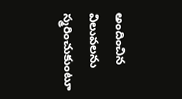అందించిన విలువలను స్మరించుకుంటూ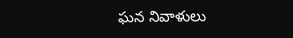ఘన నివాళులు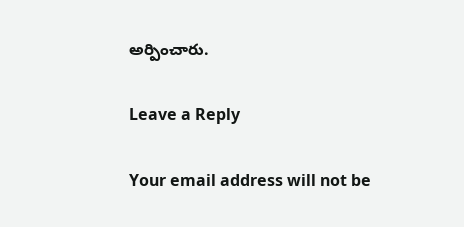అర్పించారు.

Leave a Reply

Your email address will not be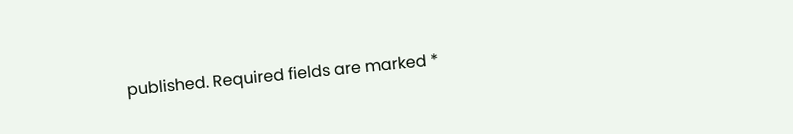published. Required fields are marked *